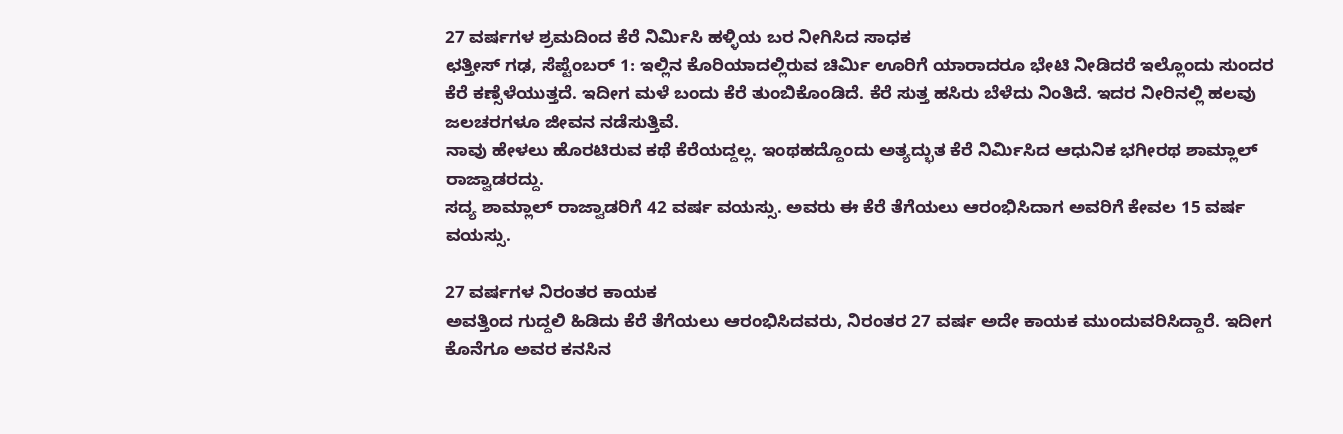27 ವರ್ಷಗಳ ಶ್ರಮದಿಂದ ಕೆರೆ ನಿರ್ಮಿಸಿ ಹಳ್ಳಿಯ ಬರ ನೀಗಿಸಿದ ಸಾಧಕ
ಛತ್ತೀಸ್ ಗಢ, ಸೆಪ್ಟೆಂಬರ್ 1: ಇಲ್ಲಿನ ಕೊರಿಯಾದಲ್ಲಿರುವ ಚಿರ್ಮಿ ಊರಿಗೆ ಯಾರಾದರೂ ಭೇಟಿ ನೀಡಿದರೆ ಇಲ್ಲೊಂದು ಸುಂದರ ಕೆರೆ ಕಣ್ಸೆಳೆಯುತ್ತದೆ. ಇದೀಗ ಮಳೆ ಬಂದು ಕೆರೆ ತುಂಬಿಕೊಂಡಿದೆ. ಕೆರೆ ಸುತ್ತ ಹಸಿರು ಬೆಳೆದು ನಿಂತಿದೆ. ಇದರ ನೀರಿನಲ್ಲಿ ಹಲವು ಜಲಚರಗಳೂ ಜೀವನ ನಡೆಸುತ್ತಿವೆ.
ನಾವು ಹೇಳಲು ಹೊರಟಿರುವ ಕಥೆ ಕೆರೆಯದ್ದಲ್ಲ. ಇಂಥಹದ್ದೊಂದು ಅತ್ಯದ್ಭುತ ಕೆರೆ ನಿರ್ಮಿಸಿದ ಆಧುನಿಕ ಭಗೀರಥ ಶಾಮ್ಲಾಲ್ ರಾಜ್ವಾಡರದ್ದು.
ಸದ್ಯ ಶಾಮ್ಲಾಲ್ ರಾಜ್ವಾಡರಿಗೆ 42 ವರ್ಷ ವಯಸ್ಸು. ಅವರು ಈ ಕೆರೆ ತೆಗೆಯಲು ಆರಂಭಿಸಿದಾಗ ಅವರಿಗೆ ಕೇವಲ 15 ವರ್ಷ ವಯಸ್ಸು.

27 ವರ್ಷಗಳ ನಿರಂತರ ಕಾಯಕ
ಅವತ್ತಿಂದ ಗುದ್ದಲಿ ಹಿಡಿದು ಕೆರೆ ತೆಗೆಯಲು ಆರಂಭಿಸಿದವರು, ನಿರಂತರ 27 ವರ್ಷ ಅದೇ ಕಾಯಕ ಮುಂದುವರಿಸಿದ್ದಾರೆ. ಇದೀಗ ಕೊನೆಗೂ ಅವರ ಕನಸಿನ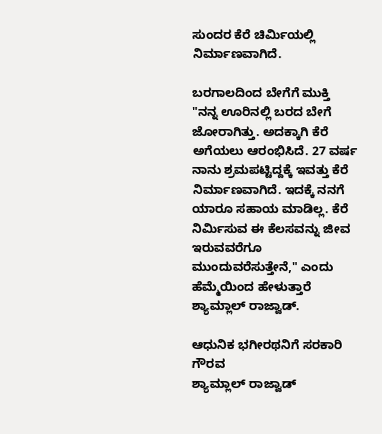ಸುಂದರ ಕೆರೆ ಚಿರ್ಮಿಯಲ್ಲಿ ನಿರ್ಮಾಣವಾಗಿದೆ.

ಬರಗಾಲದಿಂದ ಬೇಗೆಗೆ ಮುಕ್ತಿ
"ನನ್ನ ಊರಿನಲ್ಲಿ ಬರದ ಬೇಗೆ ಜೋರಾಗಿತ್ತು. ಅದಕ್ಕಾಗಿ ಕೆರೆ ಅಗೆಯಲು ಆರಂಭಿಸಿದೆ. 27 ವರ್ಷ ನಾನು ಶ್ರಮಪಟ್ಟಿದ್ದಕ್ಕೆ ಇವತ್ತು ಕೆರೆ ನಿರ್ಮಾಣವಾಗಿದೆ. ಇದಕ್ಕೆ ನನಗೆ ಯಾರೂ ಸಹಾಯ ಮಾಡಿಲ್ಲ. ಕೆರೆ ನಿರ್ಮಿಸುವ ಈ ಕೆಲಸವನ್ನು ಜೀವ ಇರುವವರೆಗೂ ಮುಂದುವರೆಸುತ್ತೇನೆ," ಎಂದು ಹೆಮ್ಮೆಯಿಂದ ಹೇಳುತ್ತಾರೆ ಶ್ಯಾಮ್ಲಾಲ್ ರಾಜ್ವಾಡ್.

ಆಧುನಿಕ ಭಗೀರಥನಿಗೆ ಸರಕಾರಿ ಗೌರವ
ಶ್ಯಾಮ್ಲಾಲ್ ರಾಜ್ವಾಡ್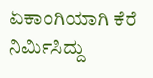ಏಕಾಂಗಿಯಾಗಿ ಕೆರೆ ನಿರ್ಮಿಸಿದ್ದು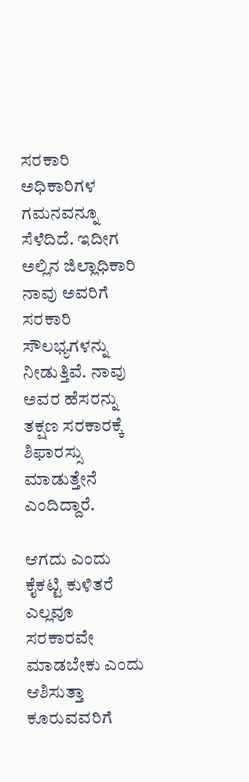ಸರಕಾರಿ ಅಧಿಕಾರಿಗಳ ಗಮನವನ್ನೂ ಸೆಳೆದಿದೆ. ಇದೀಗ ಅಲ್ಲಿನ ಜಿಲ್ಲಾಧಿಕಾರಿ ನಾವು ಅವರಿಗೆ ಸರಕಾರಿ ಸೌಲಭ್ಯಗಳನ್ನು ನೀಡುತ್ತಿವೆ. ನಾವು ಅವರ ಹೆಸರನ್ನು ತಕ್ಷಣ ಸರಕಾರಕ್ಕೆ ಶಿಫಾರಸ್ಸು ಮಾಡುತ್ತೇನೆ ಎಂದಿದ್ದಾರೆ.

ಆಗದು ಎಂದು ಕೈಕಟ್ಟಿ ಕುಳಿತರೆ
ಎಲ್ಲವೂ ಸರಕಾರವೇ ಮಾಡಬೇಕು ಎಂದು ಆಶಿಸುತ್ತಾ ಕೂರುವವರಿಗೆ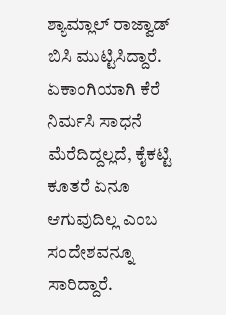ಶ್ಯಾಮ್ಲಾಲ್ ರಾಜ್ವಾಡ್ ಬಿಸಿ ಮುಟ್ಟಿಸಿದ್ದಾರೆ. ಏಕಾಂಗಿಯಾಗಿ ಕೆರೆ ನಿರ್ಮಸಿ ಸಾಧನೆ ಮೆರೆದಿದ್ದಲ್ಲದೆ, ಕೈಕಟ್ಟಿ ಕೂತರೆ ಏನೂ ಆಗುವುದಿಲ್ಲ ಎಂಬ ಸಂದೇಶವನ್ನೂ ಸಾರಿದ್ದಾರೆ.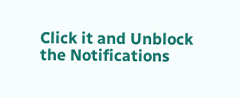Click it and Unblock the Notifications